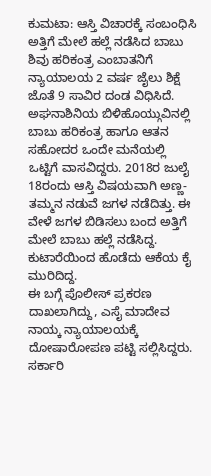ಕುಮಟಾ: ಆಸ್ತಿ ವಿಚಾರಕ್ಕೆ ಸಂಬಂಧಿಸಿ ಅತ್ತಿಗೆ ಮೇಲೆ ಹಲ್ಲೆ ನಡೆಸಿದ ಬಾಬು ಶಿವು ಹರಿಕಂತ್ರ ಎಂಬಾತನಿಗೆ ನ್ಯಾಯಾಲಯ 2 ವರ್ಷ ಜೈಲು ಶಿಕ್ಷೆ ಜೊತೆ 9 ಸಾವಿರ ದಂಡ ವಿಧಿಸಿದೆ.
ಅಘನಾಶಿನಿಯ ಬಿಳಿಹೊಯ್ಗುವಿನಲ್ಲಿ ಬಾಬು ಹರಿಕಂತ್ರ ಹಾಗೂ ಆತನ ಸಹೋದರ ಒಂದೇ ಮನೆಯಲ್ಲಿ ಒಟ್ಟಿಗೆ ವಾಸವಿದ್ದರು. 2018ರ ಜುಲೈ 18ರಂದು ಆಸ್ತಿ ವಿಷಯವಾಗಿ ಅಣ್ಣ-ತಮ್ಮನ ನಡುವೆ ಜಗಳ ನಡೆದಿತ್ತು. ಈ ವೇಳೆ ಜಗಳ ಬಿಡಿಸಲು ಬಂದ ಅತ್ತಿಗೆ ಮೇಲೆ ಬಾಬು ಹಲ್ಲೆ ನಡೆಸಿದ್ದ. ಕುಟಾರೆಯಿಂದ ಹೊಡೆದು ಆಕೆಯ ಕೈ ಮುರಿದಿದ್ದ.
ಈ ಬಗ್ಗೆ ಪೊಲೀಸ್ ಪ್ರಕರಣ ದಾಖಲಾಗಿದ್ದು, ಎಸೈ ಮಾದೇವ ನಾಯ್ಕ ನ್ಯಾಯಾಲಯಕ್ಕೆ ದೋಷಾರೋಪಣ ಪಟ್ಟಿ ಸಲ್ಲಿಸಿದ್ದರು. ಸರ್ಕಾರಿ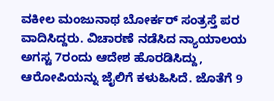ವಕೀಲ ಮಂಜುನಾಥ ಬೋರ್ಕರ್ ಸಂತ್ರಸ್ತೆ ಪರ ವಾದಿಸಿದ್ದರು. ವಿಚಾರಣೆ ನಡೆಸಿದ ನ್ಯಾಯಾಲಯ ಅಗಸ್ಟ 7ರಂದು ಆದೇಶ ಹೊರಡಿಸಿದ್ದು, ಆರೋಪಿಯನ್ನು ಜೈಲಿಗೆ ಕಳುಹಿಸಿದೆ. ಜೊತೆಗೆ 9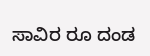ಸಾವಿರ ರೂ ದಂಡ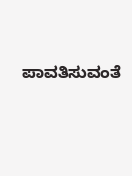ಪಾವತಿಸುವಂತೆ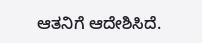ಆತನಿಗೆ ಆದೇಶಿಸಿದೆ.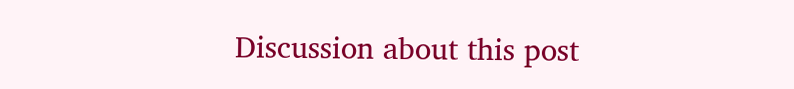Discussion about this post